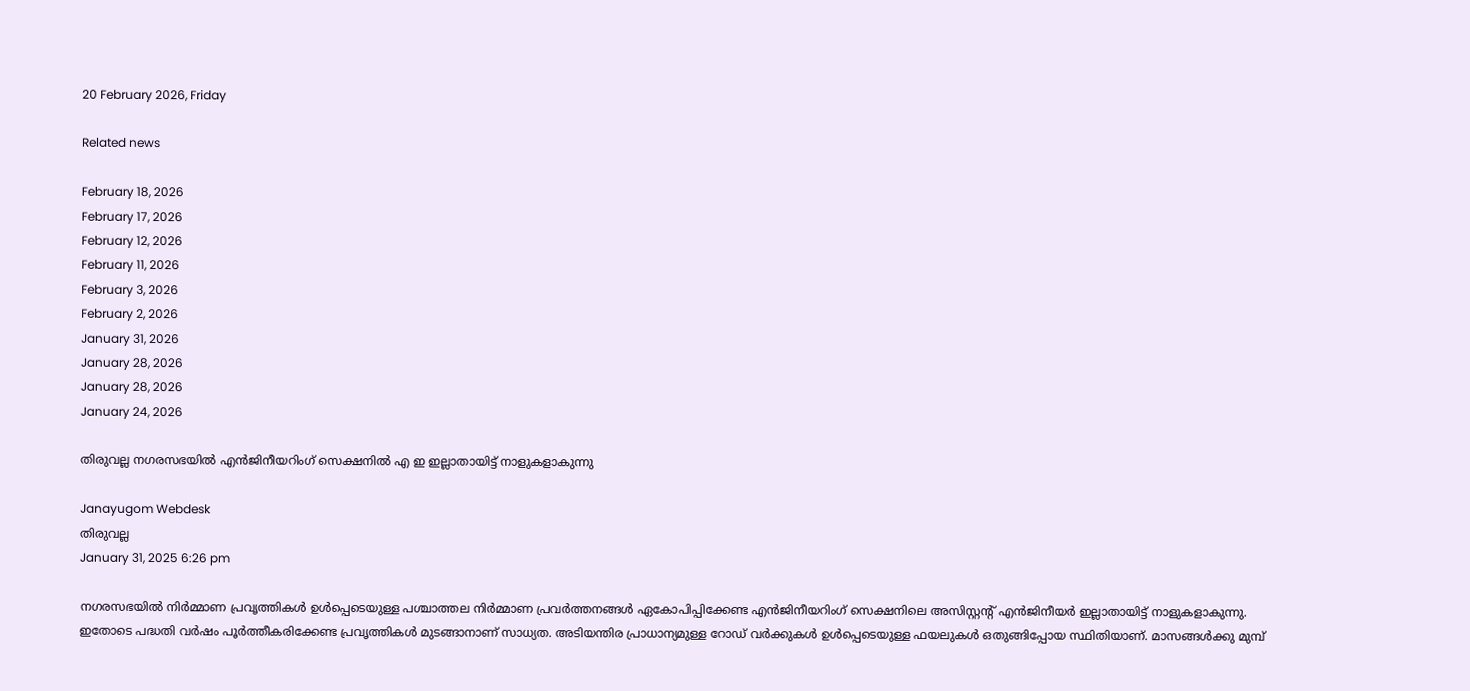20 February 2026, Friday

Related news

February 18, 2026
February 17, 2026
February 12, 2026
February 11, 2026
February 3, 2026
February 2, 2026
January 31, 2026
January 28, 2026
January 28, 2026
January 24, 2026

തിരുവല്ല നഗരസഭയില്‍ എൻജിനീയറിംഗ് സെക്ഷനിൽ എ ഇ ഇല്ലാതായിട്ട് നാളുകളാകുന്നു

Janayugom Webdesk
തിരുവല്ല
January 31, 2025 6:26 pm

നഗരസഭയില്‍ നിര്‍മ്മാണ പ്രവൃത്തികള്‍ ഉള്‍പ്പെടെയുള്ള പശ്ചാത്തല നിര്‍മ്മാണ പ്രവര്‍ത്തനങ്ങള്‍ ഏകോപിപ്പിക്കേണ്ട എൻജിനീയറിംഗ് സെക്ഷനിലെ അസിസ്റ്റന്റ് എൻജിനീയർ ഇല്ലാതായിട്ട് നാളുകളാകുന്നു. ഇതോടെ പദ്ധതി വർഷം പൂർത്തീകരിക്കേണ്ട പ്രവൃത്തികൾ മുടങ്ങാനാണ് സാധ്യത. അടിയന്തിര പ്രാധാന്യമുള്ള റോഡ് വർക്കുകൾ ഉള്‍പ്പെടെയുള്ള ഫയലുകള്‍ ഒതുങ്ങിപ്പോയ സ്ഥിതിയാണ്. മാസങ്ങൾക്കു മുമ്പ്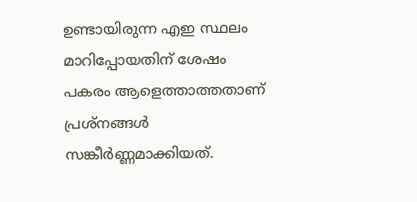ഉണ്ടായിരുന്ന എഇ സ്ഥലം മാറിപ്പോയതിന് ശേഷം പകരം ആളെത്താത്തതാണ് പ്രശ്നങ്ങള്‍ സങ്കീര്‍ണ്ണമാക്കിയത്.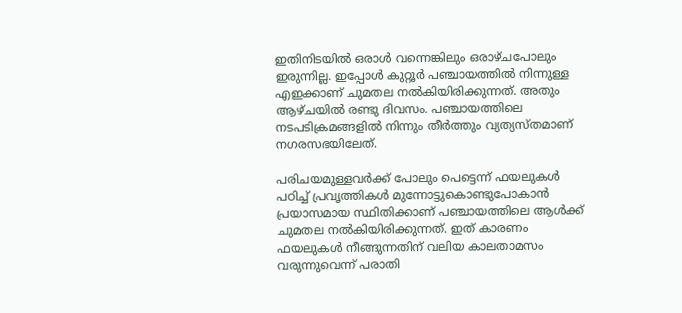ഇതിനിടയില്‍ ഒരാള്‍ വന്നെങ്കിലും ഒരാഴ്ചപോലും ഇരുന്നില്ല. ഇപ്പോള്‍ കുറ്റൂർ പഞ്ചായത്തിൽ നിന്നുള്ള എഇക്കാണ് ചുമതല നല്‍കിയിരിക്കുന്നത്. അതും ആഴ്ചയിൽ രണ്ടു ദിവസം. പഞ്ചായത്തിലെ നടപടിക്രമങ്ങളില്‍ നിന്നും തീര്‍ത്തും വ്യത്യസ്തമാണ് നഗരസഭയിലേത്.

പരിചയമുള്ളവര്‍ക്ക് പോലും പെട്ടെന്ന് ഫയലുകള്‍ പഠിച്ച് പ്രവൃത്തികള്‍ മുന്നോട്ടുകൊണ്ടുപോകാന്‍ പ്രയാസമായ സ്ഥിതിക്കാണ് പഞ്ചായത്തിലെ ആള്‍ക്ക് ചുമതല നല്‍കിയിരിക്കുന്നത്. ഇത് കാരണം ഫയലുകള്‍ നീങ്ങുന്നതിന് വലിയ കാലതാമസം വരുന്നുവെന്ന് പരാതി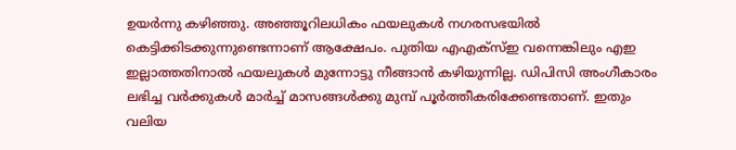ഉയര്‍ന്നു കഴിഞ്ഞു. അഞ്ഞൂറിലധികം ഫയലുകൾ നഗരസഭയിൽ കെട്ടിക്കിടക്കുന്നുണ്ടെന്നാണ് ആക്ഷേപം. പുതിയ എഎക്സ്ഇ വന്നെങ്കിലും എഇ ഇല്ലാത്തതിനാൽ ഫയലുകൾ മുന്നോട്ടു നീങ്ങാന്‍ കഴിയുന്നില്ല. ഡിപിസി അംഗീകാരം ലഭിച്ച വർക്കുകൾ മാർച്ച് മാസങ്ങൾക്കു മുമ്പ് പൂർത്തീകരിക്കേണ്ടതാണ്. ഇതും വലിയ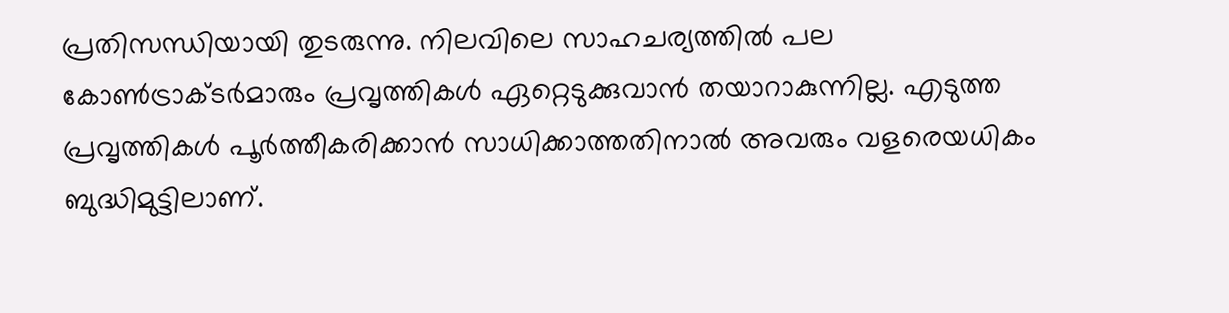പ്രതിസന്ധിയായി തുടരുന്നു. നിലവിലെ സാഹചര്യത്തിൽ പല കോൺട്രാക്ടർമാരും പ്രവൃത്തികൾ ഏറ്റെടുക്കുവാൻ തയാറാകുന്നില്ല. എടുത്ത പ്രവൃത്തികൾ പൂർത്തീകരിക്കാൻ സാധിക്കാത്തതിനാൽ അവരും വളരെയധികം ബുദ്ധിമുട്ടിലാണ്.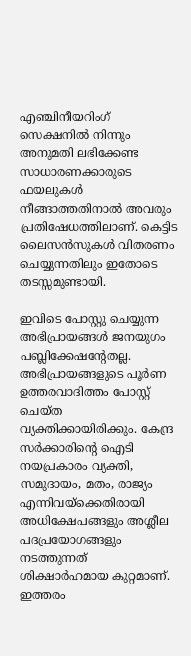എഞ്ചിനീയറിംഗ് സെക്ഷനില്‍ നിന്നും അനുമതി ലഭിക്കേണ്ട സാധാരണക്കാരുടെ ഫയലുകള്‍ നീങ്ങാത്തതിനാല്‍ അവരും പ്രതിഷേധത്തിലാണ്. കെട്ടിട ലൈസൻസുകള്‍ വിതരണം ചെയ്യുന്നതിലും ഇതോടെ തടസ്സമുണ്ടായി.

ഇവിടെ പോസ്റ്റു ചെയ്യുന്ന അഭിപ്രായങ്ങള്‍ ജനയുഗം പബ്ലിക്കേഷന്റേതല്ല. അഭിപ്രായങ്ങളുടെ പൂര്‍ണ ഉത്തരവാദിത്തം പോസ്റ്റ് ചെയ്ത വ്യക്തിക്കായിരിക്കും. കേന്ദ്ര സര്‍ക്കാരിന്റെ ഐടി നയപ്രകാരം വ്യക്തി, സമുദായം, മതം, രാജ്യം എന്നിവയ്‌ക്കെതിരായി അധിക്ഷേപങ്ങളും അശ്ലീല പദപ്രയോഗങ്ങളും നടത്തുന്നത് ശിക്ഷാര്‍ഹമായ കുറ്റമാണ്. ഇത്തരം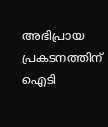അഭിപ്രായ പ്രകടനത്തിന് ഐടി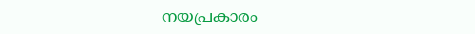നയപ്രകാരം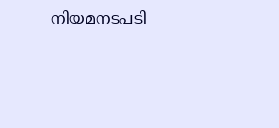നിയമനടപടി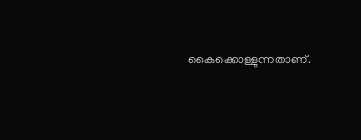കൈക്കൊള്ളുന്നതാണ്.